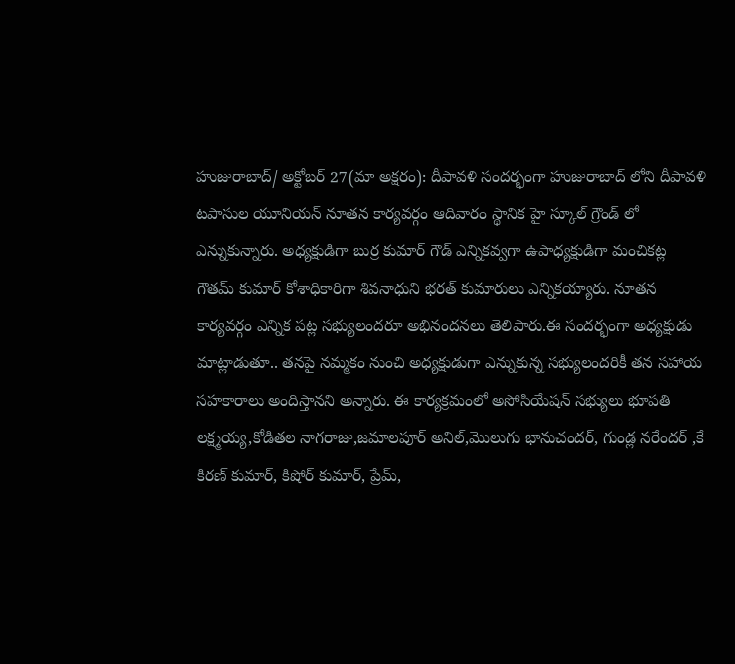హుజురాబాద్/ అక్టోబర్ 27(మా అక్షరం): దీపావళి సందర్భంగా హుజురాబాద్ లోని దీపావళి టపాసుల యూనియన్ నూతన కార్యవర్గం ఆదివారం స్థానిక హై స్కూల్ గ్రౌండ్ లో ఎన్నుకున్నారు. అధ్యక్షుడిగా బుర్ర కుమార్ గౌడ్ ఎన్నికవ్వగా ఉపాధ్యక్షుడిగా మంచికట్ల గౌతమ్ కుమార్ కోశాధికారిగా శివనాధుని భరత్ కుమారులు ఎన్నికయ్యారు. నూతన కార్యవర్గం ఎన్నిక పట్ల సభ్యులందరూ అభినందనలు తెలిపారు.ఈ సందర్భంగా అధ్యక్షుడు మాట్లాడుతూ.. తనపై నమ్మకం నుంచి అధ్యక్షుడుగా ఎన్నుకున్న సభ్యులందరికీ తన సహాయ సహకారాలు అందిస్తానని అన్నారు. ఈ కార్యక్రమంలో అసోసియేషన్ సభ్యులు భూపతి లక్ష్మయ్య,కోడితల నాగరాజు,జమాలపూర్ అనిల్,మొలుగు భానుచందర్, గుండ్ల నరేందర్ ,కే కిరణ్ కుమార్, కిషోర్ కుమార్, ప్రేమ్,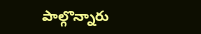పాల్గొన్నారు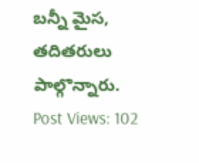బన్నీ మైస, తదితరులు పాల్గొన్నారు.
Post Views: 102